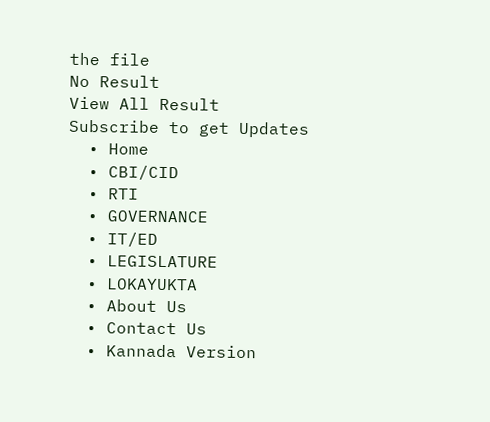the file
No Result
View All Result
Subscribe to get Updates
  • Home
  • CBI/CID
  • RTI
  • GOVERNANCE
  • IT/ED
  • LEGISLATURE
  • LOKAYUKTA
  • About Us
  • Contact Us
  • Kannada Version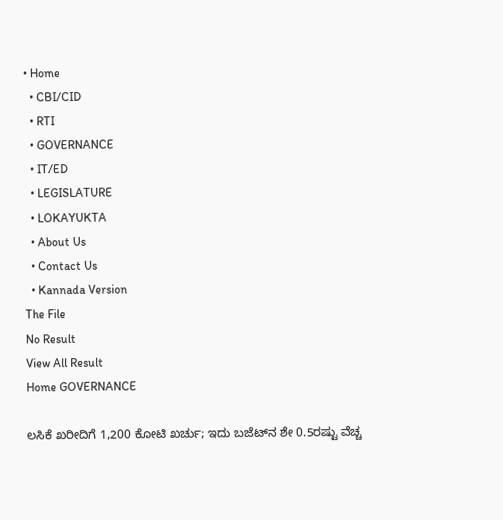• Home
  • CBI/CID
  • RTI
  • GOVERNANCE
  • IT/ED
  • LEGISLATURE
  • LOKAYUKTA
  • About Us
  • Contact Us
  • Kannada Version
The File
No Result
View All Result
Home GOVERNANCE

ಲಸಿಕೆ ಖರೀದಿಗೆ 1,200 ಕೋಟಿ ಖರ್ಚು; ಇದು ಬಜೆಟ್‌ನ ಶೇ 0.5ರಷ್ಟು ವೆಚ್ಚ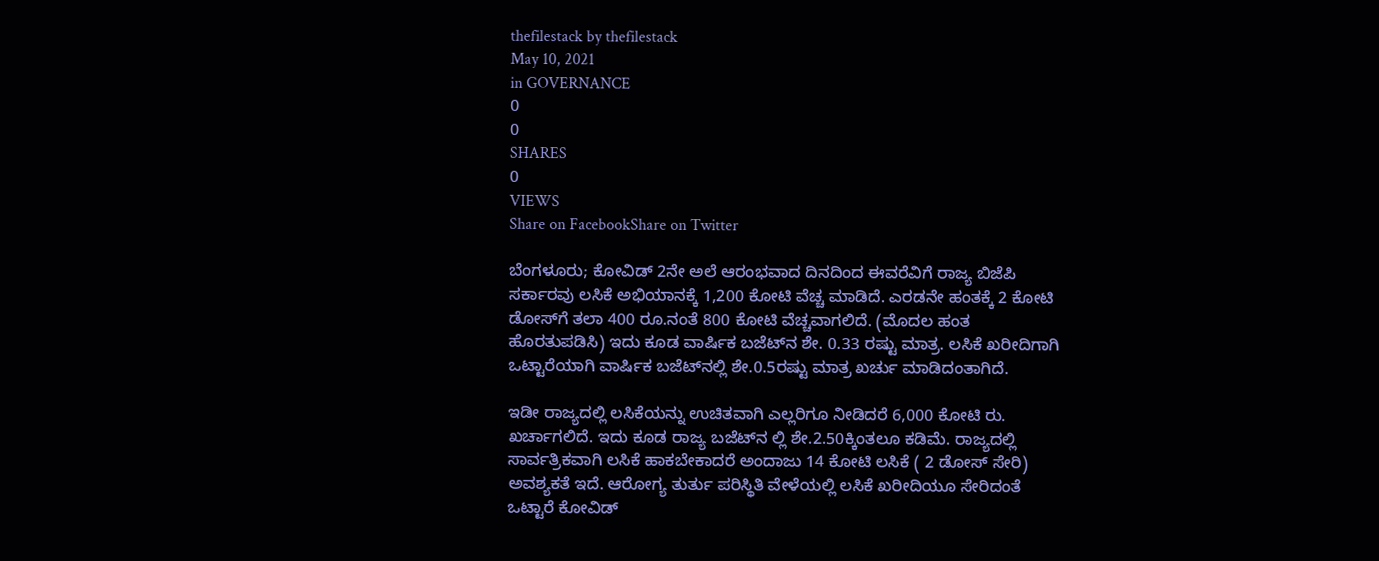thefilestack by thefilestack
May 10, 2021
in GOVERNANCE
0
0
SHARES
0
VIEWS
Share on FacebookShare on Twitter

ಬೆಂಗಳೂರು; ಕೋವಿಡ್‌ 2ನೇ ಅಲೆ ಆರಂಭವಾದ ದಿನದಿಂದ ಈವರೆವಿಗೆ ರಾಜ್ಯ ಬಿಜೆಪಿ ಸರ್ಕಾರವು ಲಸಿಕೆ ಅಭಿಯಾನಕ್ಕೆ 1,200 ಕೋಟಿ ವೆಚ್ಚ ಮಾಡಿದೆ. ಎರಡನೇ ಹಂತಕ್ಕೆ 2 ಕೋಟಿ ಡೋಸ್‌ಗೆ ತಲಾ 400 ರೂ.ನಂತೆ 800 ಕೋಟಿ ವೆಚ್ಚವಾಗಲಿದೆ. (ಮೊದಲ ಹಂತ ಹೊರತುಪಡಿಸಿ) ಇದು ಕೂಡ ವಾರ್ಷಿಕ ಬಜೆಟ್‌ನ ಶೇ. 0.33 ರಷ್ಟು ಮಾತ್ರ. ಲಸಿಕೆ ಖರೀದಿಗಾಗಿ ಒಟ್ಟಾರೆಯಾಗಿ ವಾರ್ಷಿಕ ಬಜೆಟ್‌ನಲ್ಲಿ ಶೇ.0.5ರಷ್ಟು ಮಾತ್ರ ಖರ್ಚು ಮಾಡಿದಂತಾಗಿದೆ.

ಇಡೀ ರಾಜ್ಯದಲ್ಲಿ ಲಸಿಕೆಯನ್ನು ಉಚಿತವಾಗಿ ಎಲ್ಲರಿಗೂ ನೀಡಿದರೆ 6,000 ಕೋಟಿ ರು. ಖರ್ಚಾಗಲಿದೆ. ಇದು ಕೂಡ ರಾಜ್ಯ ಬಜೆಟ್‌ನ ಲ್ಲಿ ಶೇ.2.50ಕ್ಕಿಂತಲೂ ಕಡಿಮೆ. ರಾಜ್ಯದಲ್ಲಿ ಸಾರ್ವತ್ರಿಕವಾಗಿ ಲಸಿಕೆ ಹಾಕಬೇಕಾದರೆ ಅಂದಾಜು 14 ಕೋಟಿ ಲಸಿಕೆ ( 2 ಡೋಸ್‌ ಸೇರಿ) ಅವಶ್ಯಕತೆ ಇದೆ. ಆರೋಗ್ಯ ತುರ್ತು ಪರಿಸ್ಥಿತಿ ವೇಳೆಯಲ್ಲಿ ಲಸಿಕೆ ಖರೀದಿಯೂ ಸೇರಿದಂತೆ ಒಟ್ಟಾರೆ ಕೋವಿಡ್‌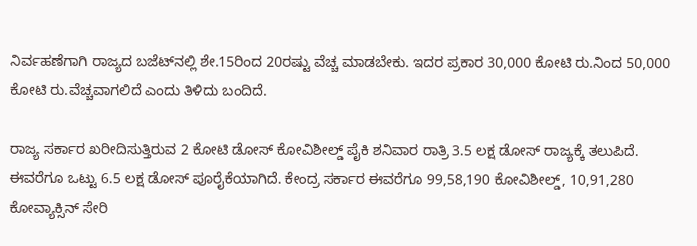ನಿರ್ವಹಣೆಗಾಗಿ ರಾಜ್ಯದ ಬಜೆಟ್‌ನಲ್ಲಿ ಶೇ.15ರಿಂದ 20ರಷ್ಟು ವೆಚ್ಚ ಮಾಡಬೇಕು. ಇದರ ಪ್ರಕಾರ 30,000 ಕೋಟಿ ರು.ನಿಂದ 50,000 ಕೋಟಿ ರು.ವೆಚ್ಚವಾಗಲಿದೆ ಎಂದು ತಿಳಿದು ಬಂದಿದೆ.

ರಾಜ್ಯ ಸರ್ಕಾರ ಖರೀದಿಸುತ್ತಿರುವ 2 ಕೋಟಿ ಡೋಸ್ ಕೋವಿಶೀಲ್ಡ್ ಪೈಕಿ ಶನಿವಾರ ರಾತ್ರಿ 3.5 ಲಕ್ಷ ಡೋಸ್ ರಾಜ್ಯಕ್ಕೆ ತಲುಪಿದೆ. ಈವರೆಗೂ ಒಟ್ಟು 6.5 ಲಕ್ಷ ಡೋಸ್ ಪೂರೈಕೆಯಾಗಿದೆ. ಕೇಂದ್ರ ಸರ್ಕಾರ ಈವರೆಗೂ 99,58,190 ಕೋವಿಶೀಲ್ಡ್, 10,91,280 ಕೋವ್ಯಾಕ್ಸಿನ್ ಸೇರಿ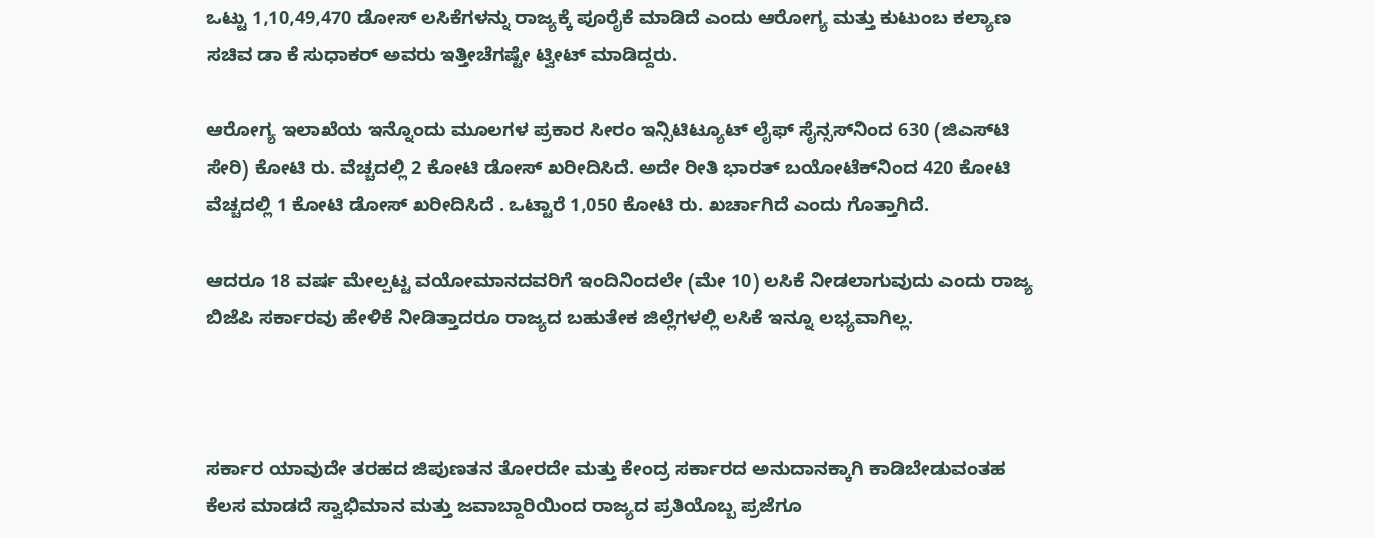ಒಟ್ಟು 1,10,49,470 ಡೋಸ್ ಲಸಿಕೆಗಳನ್ನು ರಾಜ್ಯಕ್ಕೆ ಪೂರೈಕೆ ಮಾಡಿದೆ ಎಂದು ಆರೋಗ್ಯ ಮತ್ತು ಕುಟುಂಬ ಕಲ್ಯಾಣ ಸಚಿವ ಡಾ ಕೆ ಸುಧಾಕರ್‌ ಅವರು ಇತ್ತೀಚೆಗಷ್ಟೇ ಟ್ವೀಟ್‌ ಮಾಡಿದ್ದರು.

ಆರೋಗ್ಯ ಇಲಾಖೆಯ ಇನ್ನೊಂದು ಮೂಲಗಳ ಪ್ರಕಾರ ಸೀರಂ ಇನ್ಸಿಟಿಟ್ಯೂಟ್‌ ಲೈಫ್‌ ಸೈನ್ಸಸ್‌ನಿಂದ 630 (ಜಿಎಸ್‌ಟಿ ಸೇರಿ) ಕೋಟಿ ರು. ವೆಚ್ಚದಲ್ಲಿ 2 ಕೋಟಿ ಡೋಸ್‌ ಖರೀದಿಸಿದೆ. ಅದೇ ರೀತಿ ಭಾರತ್‌ ಬಯೋಟೆಕ್‌ನಿಂದ 420 ಕೋಟಿ ವೆಚ್ಚದಲ್ಲಿ 1 ಕೋಟಿ ಡೋಸ್‌ ಖರೀದಿಸಿದೆ . ಒಟ್ಟಾರೆ 1,050 ಕೋಟಿ ರು. ಖರ್ಚಾಗಿದೆ ಎಂದು ಗೊತ್ತಾಗಿದೆ.

ಆದರೂ 18 ವರ್ಷ ಮೇಲ್ಪಟ್ಟ ವಯೋಮಾನದವರಿಗೆ ಇಂದಿನಿಂದಲೇ (ಮೇ 10) ಲಸಿಕೆ ನೀಡಲಾಗುವುದು ಎಂದು ರಾಜ್ಯ ಬಿಜೆಪಿ ಸರ್ಕಾರವು ಹೇಳಿಕೆ ನೀಡಿತ್ತಾದರೂ ರಾಜ್ಯದ ಬಹುತೇಕ ಜಿಲ್ಲೆಗಳಲ್ಲಿ ಲಸಿಕೆ ಇನ್ನೂ ಲಭ್ಯವಾಗಿಲ್ಲ.



ಸರ್ಕಾರ ಯಾವುದೇ ತರಹದ ಜಿಪುಣತನ ತೋರದೇ ಮತ್ತು ಕೇಂದ್ರ ಸರ್ಕಾರದ ಅನುದಾನಕ್ಕಾಗಿ ಕಾಡಿಬೇಡುವಂತಹ ಕೆಲಸ ಮಾಡದೆ ಸ್ವಾಭಿಮಾನ ಮತ್ತು ಜವಾಬ್ದಾರಿಯಿಂದ ರಾಜ್ಯದ ಪ್ರತಿಯೊಬ್ಬ ಪ್ರಜೆಗೂ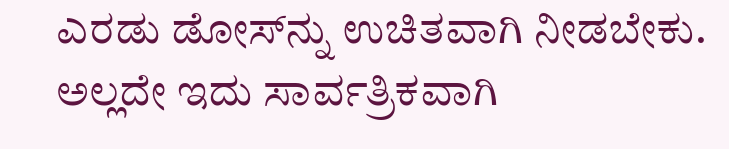ಎರಡು ಡೋಸ್‌ನ್ನು ಉಚಿತವಾಗಿ ನೀಡಬೇಕು. ಅಲ್ಲದೇ ಇದು ಸಾರ್ವತ್ರಿಕವಾಗಿ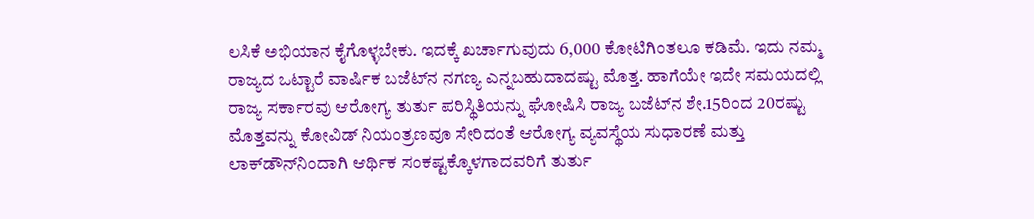ಲಸಿಕೆ ಅಭಿಯಾನ ಕೈಗೊಳ್ಳಬೇಕು. ಇದಕ್ಕೆ ಖರ್ಚಾಗುವುದು 6,000 ಕೋಟಿಗಿಂತಲೂ ಕಡಿಮೆ. ಇದು ನಮ್ಮ ರಾಜ್ಯದ ಒಟ್ಟಾರೆ ವಾರ್ಷಿಕ ಬಜೆಟ್‌ನ ನಗಣ್ಯ ಎನ್ನಬಹುದಾದಷ್ಟು ಮೊತ್ತ. ಹಾಗೆಯೇ ಇದೇ ಸಮಯದಲ್ಲಿ ರಾಜ್ಯ ಸರ್ಕಾರವು ಆರೋಗ್ಯ ತುರ್ತು ಪರಿಸ್ಥಿತಿಯನ್ನು ಘೋಷಿಸಿ ರಾಜ್ಯ ಬಜೆಟ್‌ನ ಶೇ.15ರಿಂದ 20ರಷ್ಟು ಮೊತ್ತವನ್ನು ಕೋವಿಡ್‌ ನಿಯಂತ್ರಣವೂ ಸೇರಿದಂತೆ ಆರೋಗ್ಯ ವ್ಯವಸ್ಥೆಯ ಸುಧಾರಣೆ ಮತ್ತು ಲಾಕ್‌ಡೌನ್‌ನಿಂದಾಗಿ ಆರ್ಥಿಕ ಸಂಕಷ್ಟಕ್ಕೊಳಗಾದವರಿಗೆ ತುರ್ತು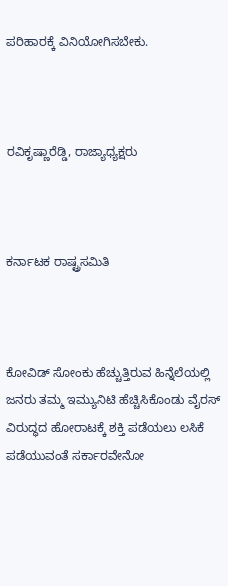ಪರಿಹಾರಕ್ಕೆ ವಿನಿಯೋಗಿಸಬೇಕು.



ರವಿಕೃಷ್ಣಾರೆಡ್ಡಿ, ರಾಜ್ಯಾಧ್ಯಕ್ಷರು



ಕರ್ನಾಟಕ ರಾಷ್ಟ್ರಸಮಿತಿ



ಕೋವಿಡ್ ಸೋಂಕು ಹೆಚ್ಚುತ್ತಿರುವ ಹಿನ್ನೆಲೆಯಲ್ಲಿ ಜನರು ತಮ್ಮ ಇಮ್ಯುನಿಟಿ ಹೆಚ್ಚಿಸಿಕೊಂಡು ವೈರಸ್ ವಿರುದ್ಧದ ಹೋರಾಟಕ್ಕೆ ಶಕ್ತಿ ಪಡೆಯಲು ಲಸಿಕೆ ಪಡೆಯುವಂತೆ ಸರ್ಕಾರವೇನೋ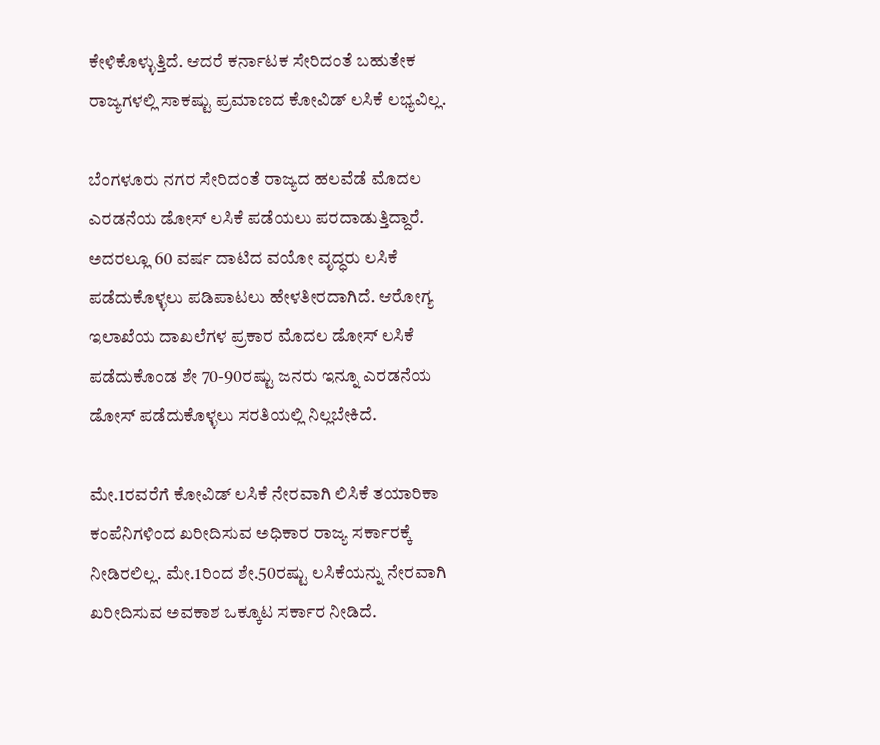ಕೇಳಿಕೊಳ್ಳುತ್ತಿದೆ. ಆದರೆ ಕರ್ನಾಟಕ ಸೇರಿದಂತೆ ಬಹುತೇಕ ರಾಜ್ಯಗಳಲ್ಲಿ ಸಾಕಷ್ಟು ಪ್ರಮಾಣದ ಕೋವಿಡ್ ಲಸಿಕೆ ಲಭ್ಯವಿಲ್ಲ.

ಬೆಂಗಳೂರು ನಗರ ಸೇರಿದಂತೆ ರಾಜ್ಯದ ಹಲವೆಡೆ ಮೊದಲ ಎರಡನೆಯ ಡೋಸ್‌ ಲಸಿಕೆ ಪಡೆಯಲು ಪರದಾಡುತ್ತಿದ್ದಾರೆ. ಅದರಲ್ಲೂ 60 ವರ್ಷ ದಾಟಿದ ವಯೋ ವೃದ್ಧರು ಲಸಿಕೆ ಪಡೆದುಕೊಳ್ಳಲು ಪಡಿಪಾಟಲು ಹೇಳತೀರದಾಗಿದೆ. ಆರೋಗ್ಯ ಇಲಾಖೆಯ ದಾಖಲೆಗಳ ಪ್ರಕಾರ ಮೊದಲ ಡೋಸ್ ಲಸಿಕೆ ಪಡೆದುಕೊಂಡ ಶೇ 70-90ರಷ್ಟು ಜನರು ಇನ್ನೂ ಎರಡನೆಯ ಡೋಸ್ ಪಡೆದುಕೊಳ್ಳಲು ಸರತಿಯಲ್ಲಿ ನಿಲ್ಲಬೇಕಿದೆ.

ಮೇ.1ರವರೆಗೆ ಕೋವಿಡ್ ಲಸಿಕೆ ನೇರವಾಗಿ ಲಿಸಿಕೆ ತಯಾರಿಕಾ ಕಂಪೆನಿಗಳಿಂದ ಖರೀದಿಸುವ ಅಧಿಕಾರ ರಾಜ್ಯ ಸರ್ಕಾರಕ್ಕೆ ನೀಡಿರಲಿಲ್ಲ. ಮೇ.1ರಿಂದ ಶೇ.50ರಷ್ಟು ಲಸಿಕೆಯನ್ನು ನೇರವಾಗಿ ಖರೀದಿಸುವ ಅವಕಾಶ ಒಕ್ಕೂಟ ಸರ್ಕಾರ ನೀಡಿದೆ.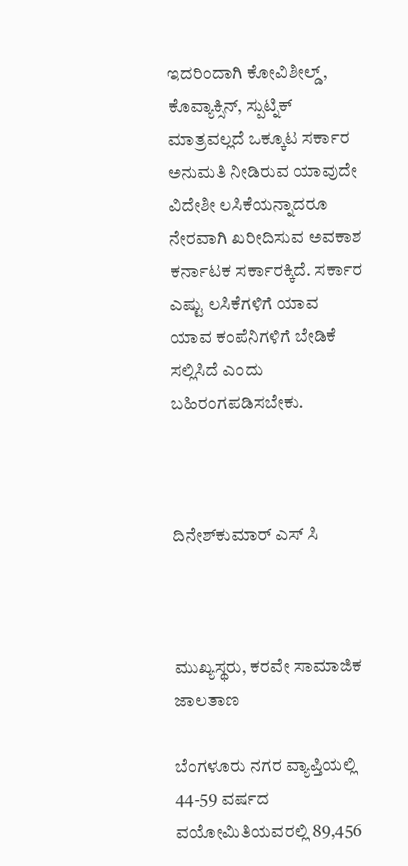ಇದರಿಂದಾಗಿ ಕೋವಿಶೀಲ್ಡ್, ಕೊವ್ಯಾಕ್ಸಿನ್, ಸ್ಪುಟ್ನಿಕ್ ಮಾತ್ರವಲ್ಲದೆ ಒಕ್ಕೂಟ ಸರ್ಕಾರ ಅನುಮತಿ ನೀಡಿರುವ ಯಾವುದೇ ವಿದೇಶೀ ಲಸಿಕೆಯನ್ನಾದರೂ ನೇರವಾಗಿ ಖರೀದಿಸುವ ಅವಕಾಶ ಕರ್ನಾಟಕ ಸರ್ಕಾರಕ್ಕಿದೆ. ಸರ್ಕಾರ ಎಷ್ಟು ಲಸಿಕೆಗಳಿಗೆ ಯಾವ ಯಾವ ಕಂಪೆನಿಗಳಿಗೆ ಬೇಡಿಕೆ ಸಲ್ಲಿಸಿದೆ ಎಂದು ಬಹಿರಂಗಪಡಿಸಬೇಕು.



ದಿನೇಶ್‌ಕುಮಾರ್‌ ಎಸ್‌ ಸಿ



ಮುಖ್ಯಸ್ಥರು, ಕರವೇ ಸಾಮಾಜಿಕ ಜಾಲತಾಣ

ಬೆಂಗಳೂರು ನಗರ ವ್ಯಾಪ್ತಿಯಲ್ಲಿ 44-59 ವರ್ಷದ ವಯೋಮಿತಿಯವರಲ್ಲಿ 89,456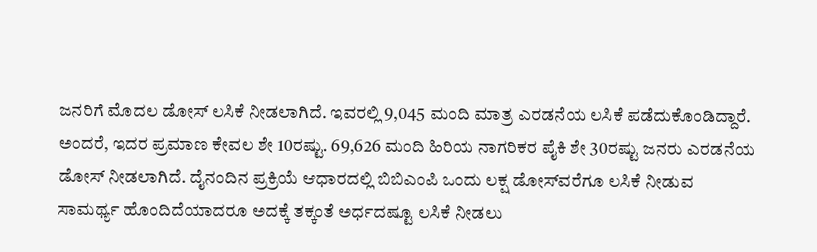ಜನರಿಗೆ ಮೊದಲ ಡೋಸ್ ಲಸಿಕೆ ನೀಡಲಾಗಿದೆ. ಇವರಲ್ಲಿ 9,045 ಮಂದಿ ಮಾತ್ರ ಎರಡನೆಯ ಲಸಿಕೆ ಪಡೆದುಕೊಂಡಿದ್ದಾರೆ. ಅಂದರೆ, ಇದರ ಪ್ರಮಾಣ ಕೇವಲ ಶೇ 10ರಷ್ಟು. 69,626 ಮಂದಿ ಹಿರಿಯ ನಾಗರಿಕರ ಪೈಕಿ ಶೇ 30ರಷ್ಟು ಜನರು ಎರಡನೆಯ ಡೋಸ್ ನೀಡಲಾಗಿದೆ. ದೈನಂದಿನ ಪ್ರಕ್ರಿಯೆ ಆಧಾರದಲ್ಲಿ ಬಿಬಿಎಂಪಿ ಒಂದು ಲಕ್ಷ ಡೋಸ್‌ವರೆಗೂ ಲಸಿಕೆ ನೀಡುವ ಸಾಮರ್ಥ್ಯ ಹೊಂದಿದೆಯಾದರೂ ಅದಕ್ಕೆ ತಕ್ಕಂತೆ ಅರ್ಧದಷ್ಟೂ ಲಸಿಕೆ ನೀಡಲು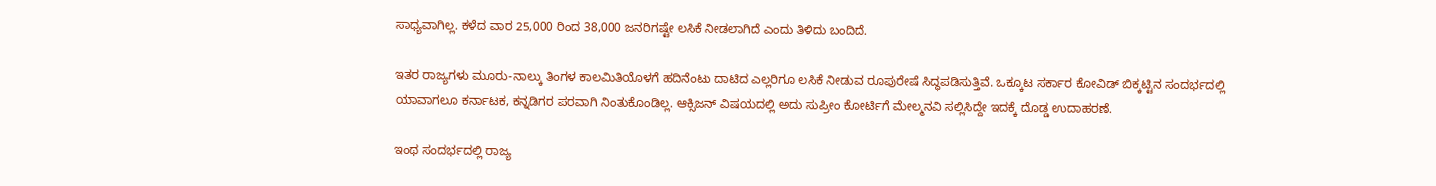ಸಾಧ್ಯವಾಗಿಲ್ಲ. ಕಳೆದ ವಾರ 25,000 ರಿಂದ 38,000 ಜನರಿಗಷ್ಟೇ ಲಸಿಕೆ ನೀಡಲಾಗಿದೆ ಎಂದು ತಿಳಿದು ಬಂದಿದೆ.

ಇತರ ರಾಜ್ಯಗಳು ಮೂರು-ನಾಲ್ಕು ತಿಂಗಳ ಕಾಲಮಿತಿಯೊಳಗೆ ಹದಿನೆಂಟು ದಾಟಿದ ಎಲ್ಲರಿಗೂ ಲಸಿಕೆ ನೀಡುವ ರೂಪುರೇಷೆ ಸಿದ್ಧಪಡಿಸುತ್ತಿವೆ. ಒಕ್ಕೂಟ ಸರ್ಕಾರ ಕೋವಿಡ್ ಬಿಕ್ಕಟ್ಟಿನ ಸಂದರ್ಭದಲ್ಲಿ ಯಾವಾಗಲೂ ಕರ್ನಾಟಕ, ಕನ್ನಡಿಗರ ಪರವಾಗಿ ನಿಂತುಕೊಂಡಿಲ್ಲ. ಆಕ್ಸಿಜನ್ ವಿಷಯದಲ್ಲಿ ಅದು ಸುಪ್ರೀಂ ಕೋರ್ಟಿಗೆ ಮೇಲ್ಮನವಿ ಸಲ್ಲಿಸಿದ್ದೇ ಇದಕ್ಕೆ ದೊಡ್ಡ ಉದಾಹರಣೆ.

ಇಂಥ ಸಂದರ್ಭದಲ್ಲಿ ರಾಜ್ಯ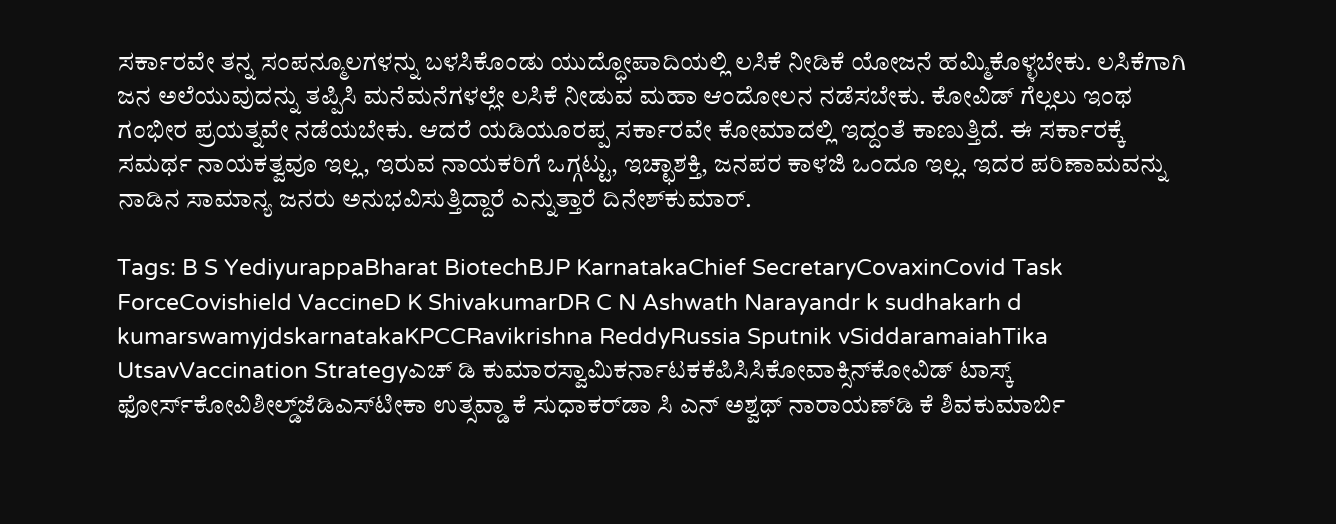ಸರ್ಕಾರವೇ ತನ್ನ ಸಂಪನ್ಮೂಲಗಳನ್ನು ಬಳಸಿಕೊಂಡು ಯುದ್ಧೋಪಾದಿಯಲ್ಲಿ ಲಸಿಕೆ ನೀಡಿಕೆ ಯೋಜನೆ ಹಮ್ಮಿಕೊಳ್ಳಬೇಕು. ಲಸಿಕೆಗಾಗಿ ಜನ ಅಲೆಯುವುದನ್ನು ತಪ್ಪಿಸಿ ಮನೆಮನೆಗಳಲ್ಲೇ ಲಸಿಕೆ ನೀಡುವ ಮಹಾ ಆಂದೋಲನ ನಡೆಸಬೇಕು. ಕೋವಿಡ್ ಗೆಲ್ಲಲು ಇಂಥ ಗಂಭೀರ ಪ್ರಯತ್ನವೇ ನಡೆಯಬೇಕು. ಆದರೆ ಯಡಿಯೂರಪ್ಪ ಸರ್ಕಾರವೇ ಕೋಮಾದಲ್ಲಿ ಇದ್ದಂತೆ ಕಾಣುತ್ತಿದೆ. ಈ ಸರ್ಕಾರಕ್ಕೆ ಸಮರ್ಥ ನಾಯಕತ್ವವೂ ಇಲ್ಲ, ಇರುವ ನಾಯಕರಿಗೆ ಒಗ್ಗಟ್ಟು, ಇಚ್ಛಾಶಕ್ತಿ, ಜನಪರ ಕಾಳಜಿ ಒಂದೂ ಇಲ್ಲ. ಇದರ ಪರಿಣಾಮವನ್ನು ನಾಡಿನ ಸಾಮಾನ್ಯ ಜನರು ಅನುಭವಿಸುತ್ತಿದ್ದಾರೆ ಎನ್ನುತ್ತಾರೆ ದಿನೇಶ್‌ಕುಮಾರ್‌.

Tags: B S YediyurappaBharat BiotechBJP KarnatakaChief SecretaryCovaxinCovid Task ForceCovishield VaccineD K ShivakumarDR C N Ashwath Narayandr k sudhakarh d kumarswamyjdskarnatakaKPCCRavikrishna ReddyRussia Sputnik vSiddaramaiahTika UtsavVaccination Strategyಎಚ್‌ ಡಿ ಕುಮಾರಸ್ವಾಮಿಕರ್ನಾಟಕಕೆಪಿಸಿಸಿಕೋವಾಕ್ಸಿನ್‌ಕೋವಿಡ್‌ ಟಾಸ್ಕ್‌ ಫೋರ್ಸ್‌ಕೋವಿಶೀಲ್ಡ್‌ಜೆಡಿಎಸ್‌ಟೀಕಾ ಉತ್ಸವ್ಡಾ ಕೆ ಸುಧಾಕರ್‌ಡಾ ಸಿ ಎನ್‌ ಅಶ್ವಥ್‌ ನಾರಾಯಣ್‌ಡಿ ಕೆ ಶಿವಕುಮಾರ್ಬಿ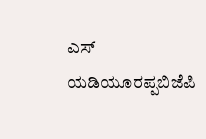ಎಸ್‌ ಯಡಿಯೂರಪ್ಪಬಿಜೆಪಿ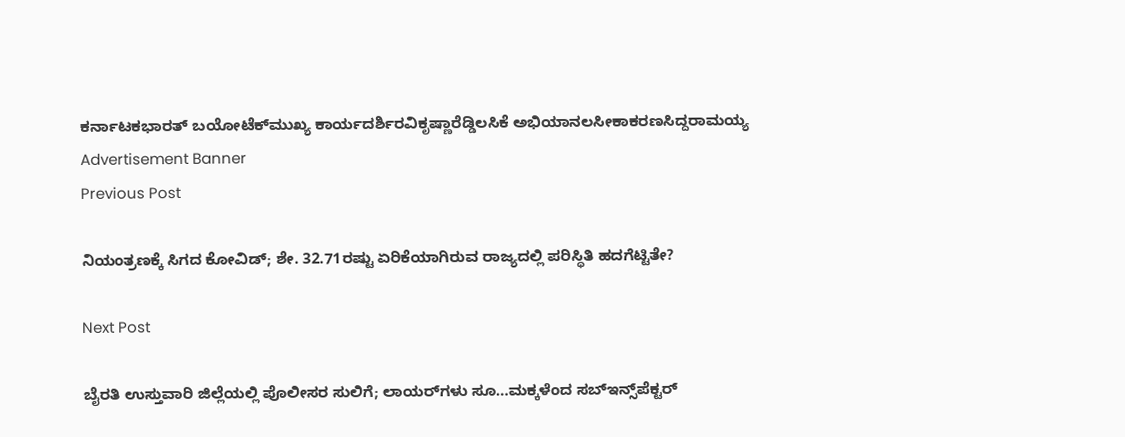ಕರ್ನಾಟಕಭಾರತ್‌ ಬಯೋಟೆಕ್‌ಮುಖ್ಯ ಕಾರ್ಯದರ್ಶಿರವಿಕೃಷ್ಣಾರೆಡ್ಡಿಲಸಿಕೆ ಅಭಿಯಾನಲಸೀಕಾಕರಣಸಿದ್ದರಾಮಯ್ಯ
Advertisement Banner
Previous Post

ನಿಯಂತ್ರಣಕ್ಕೆ ಸಿಗದ ಕೋವಿಡ್‌; ಶೇ. 32.71ರಷ್ಟು ಏರಿಕೆಯಾಗಿರುವ ರಾಜ್ಯದಲ್ಲಿ ಪರಿಸ್ಥಿತಿ ಹದಗೆಟ್ಟಿತೇ?

Next Post

ಬೈರತಿ ಉಸ್ತುವಾರಿ ಜಿಲ್ಲೆಯಲ್ಲಿ ಪೊಲೀಸರ ಸುಲಿಗೆ; ಲಾಯರ್‌ಗಳು ಸೂ…ಮಕ್ಕಳೆಂದ ಸಬ್‌ಇನ್ಸ್‌ಪೆಕ್ಟರ್‌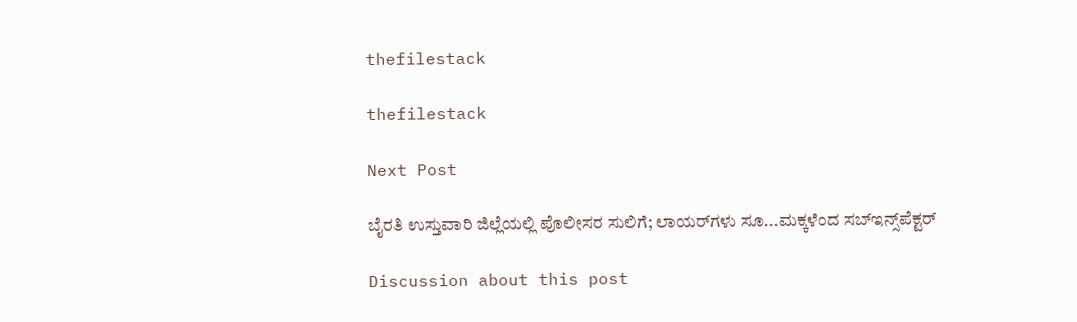thefilestack

thefilestack

Next Post

ಬೈರತಿ ಉಸ್ತುವಾರಿ ಜಿಲ್ಲೆಯಲ್ಲಿ ಪೊಲೀಸರ ಸುಲಿಗೆ; ಲಾಯರ್‌ಗಳು ಸೂ...ಮಕ್ಕಳೆಂದ ಸಬ್‌ಇನ್ಸ್‌ಪೆಕ್ಟರ್‌

Discussion about this post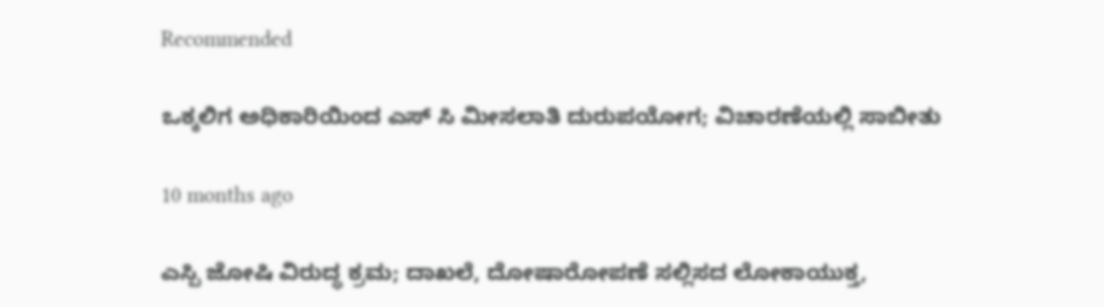Recommended

ಒಕ್ಕಲಿಗ ಅಧಿಕಾರಿಯಿಂದ ಎಸ್‌ ಸಿ ಮೀಸಲಾತಿ ದುರುಪಯೋಗ; ವಿಚಾರಣೆಯಲ್ಲಿ ಸಾಬೀತು

10 months ago

ಎಸ್ಪಿ ಜೋಷಿ ವಿರುದ್ಧ ಕ್ರಮ; ದಾಖಲೆ, ದೋಷಾರೋಪಣೆ ಸಲ್ಲಿಸದ ಲೋಕಾಯುಕ್ತ,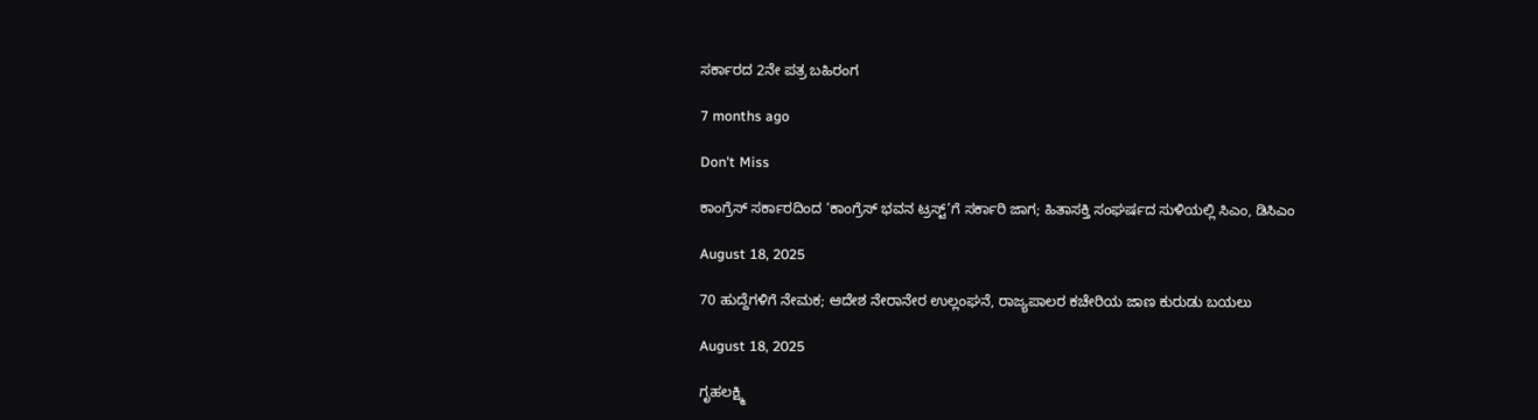ಸರ್ಕಾರದ 2ನೇ ಪತ್ರ ಬಹಿರಂಗ

7 months ago

Don't Miss

ಕಾಂಗ್ರೆಸ್‌ ಸರ್ಕಾರದಿಂದ ‘ಕಾಂಗ್ರೆಸ್‌ ಭವನ ಟ್ರಸ್ಟ್‌’ಗೆ ಸರ್ಕಾರಿ ಜಾಗ; ಹಿತಾಸಕ್ತಿ ಸಂಘ‍ರ್ಷದ ಸುಳಿಯಲ್ಲಿ ಸಿಎಂ, ಡಿಸಿಎಂ

August 18, 2025

70 ಹುದ್ದೆಗಳಿಗೆ ನೇಮಕ; ಆದೇಶ ನೇರಾನೇರ ಉಲ್ಲಂಘನೆ, ರಾಜ್ಯಪಾಲರ ಕಚೇರಿಯ ಜಾಣ ಕುರುಡು ಬಯಲು

August 18, 2025

ಗೃಹಲಕ್ಷ್ಮಿ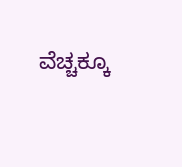ವೆಚ್ಚಕ್ಕೂ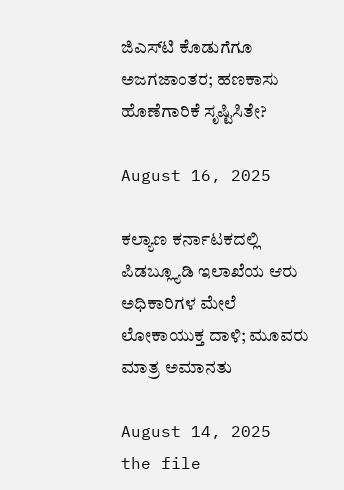ಜಿಎಸ್‌ಟಿ ಕೊಡುಗೆಗೂ ಅಜಗಜಾಂತರ; ಹಣಕಾಸು ಹೊಣೆಗಾರಿಕೆ ಸೃಷ್ಟಿಸಿತೇ?

August 16, 2025

ಕಲ್ಯಾಣ ಕರ್ನಾಟಕದಲ್ಲಿ ಪಿಡಬ್ಲ್ಯೂಡಿ ಇಲಾಖೆಯ ಆರು ಅಧಿಕಾರಿಗಳ ಮೇಲೆ ಲೋಕಾಯುಕ್ತ ದಾಳಿ; ಮೂವರು ಮಾತ್ರ ಅಮಾನತು

August 14, 2025
the file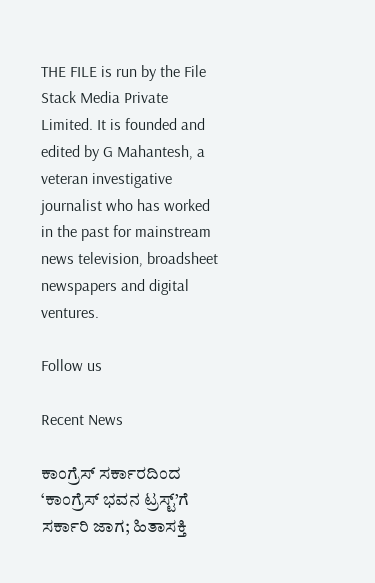THE FILE is run by the File Stack Media Private Limited. It is founded and edited by G Mahantesh, a veteran investigative journalist who has worked in the past for mainstream news television, broadsheet newspapers and digital ventures.

Follow us

Recent News

ಕಾಂಗ್ರೆಸ್‌ ಸರ್ಕಾರದಿಂದ ‘ಕಾಂಗ್ರೆಸ್‌ ಭವನ ಟ್ರಸ್ಟ್‌’ಗೆ ಸರ್ಕಾರಿ ಜಾಗ; ಹಿತಾಸಕ್ತಿ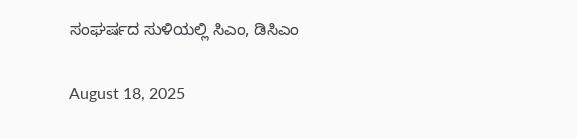ಸಂಘ‍ರ್ಷದ ಸುಳಿಯಲ್ಲಿ ಸಿಎಂ, ಡಿಸಿಎಂ

August 18, 2025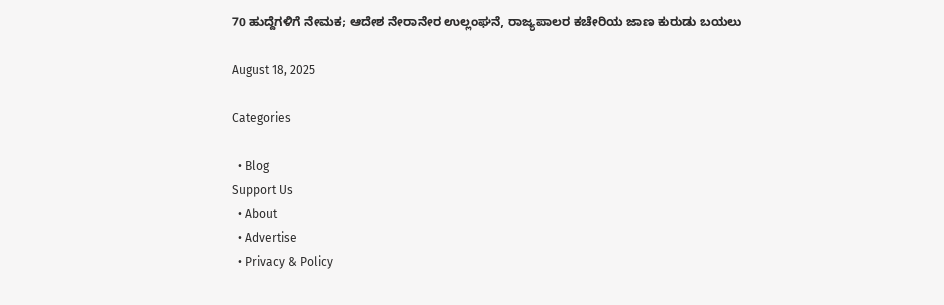70 ಹುದ್ದೆಗಳಿಗೆ ನೇಮಕ; ಆದೇಶ ನೇರಾನೇರ ಉಲ್ಲಂಘನೆ, ರಾಜ್ಯಪಾಲರ ಕಚೇರಿಯ ಜಾಣ ಕುರುಡು ಬಯಲು

August 18, 2025

Categories

  • Blog
Support Us
  • About
  • Advertise
  • Privacy & Policy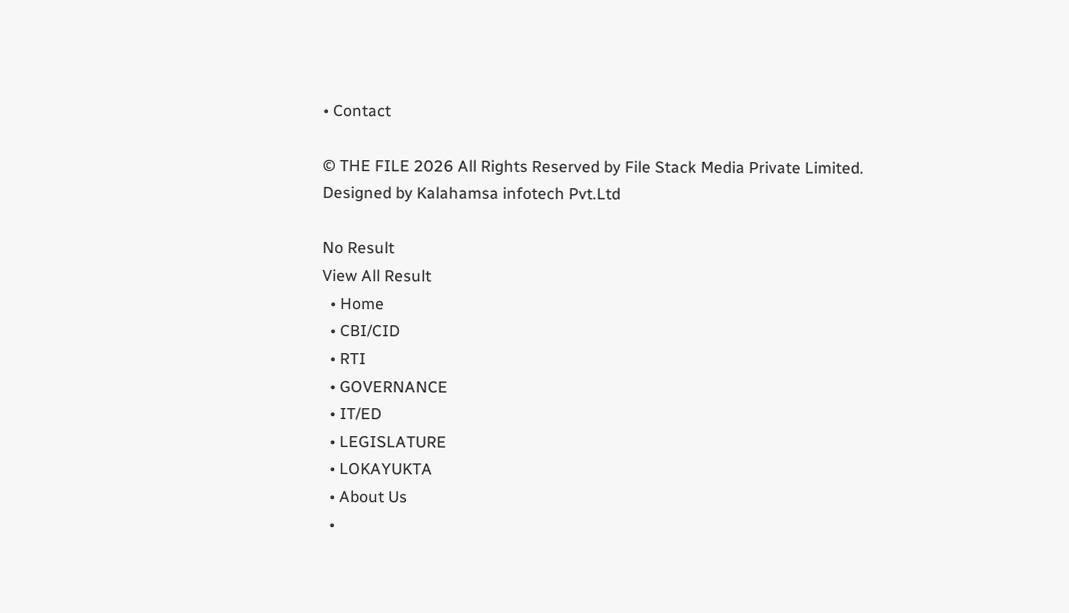• Contact

© THE FILE 2026 All Rights Reserved by File Stack Media Private Limited. Designed by Kalahamsa infotech Pvt.Ltd

No Result
View All Result
  • Home
  • CBI/CID
  • RTI
  • GOVERNANCE
  • IT/ED
  • LEGISLATURE
  • LOKAYUKTA
  • About Us
  •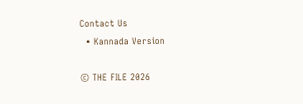Contact Us
  • Kannada Version

© THE FILE 2026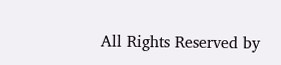All Rights Reserved by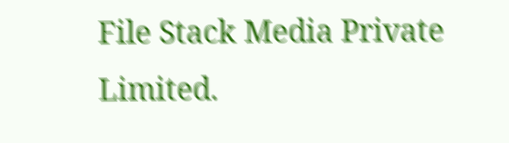File Stack Media Private Limited.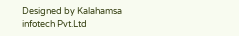Designed by Kalahamsa infotech Pvt.Ltd